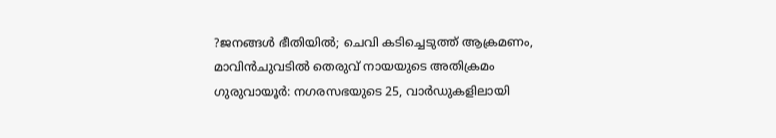?ജനങ്ങൾ ഭീതിയിൽ; ചെവി കടിച്ചെടുത്ത് ആക്രമണം, മാവിൻചുവടിൽ തെരുവ് നായയുടെ അതിക്രമം
ഗുരുവായൂർ: നഗരസഭയുടെ 25, വാർഡുകളിലായി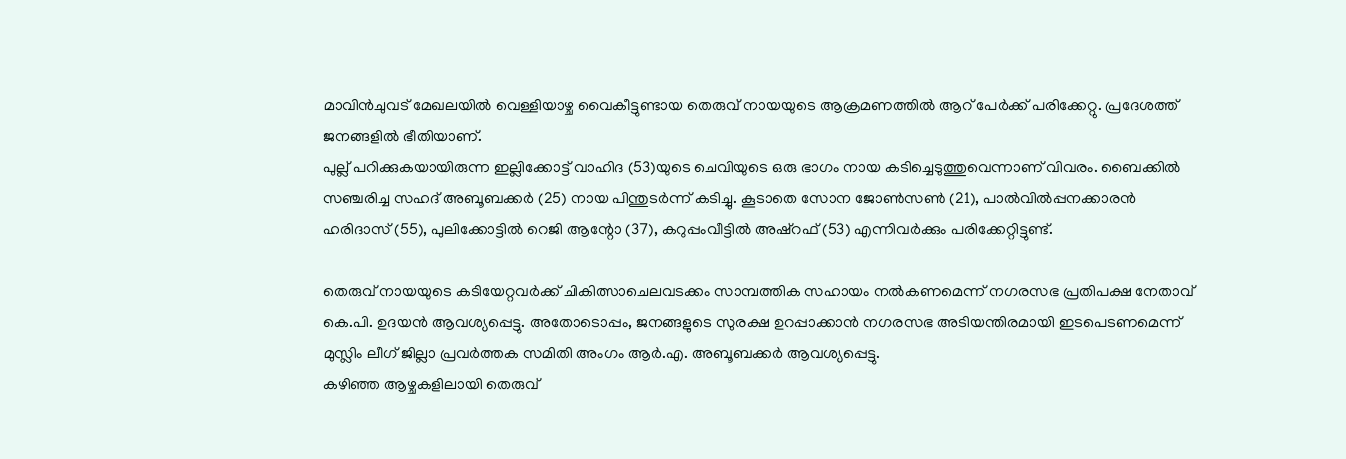മാവിൻചുവട് മേഖലയിൽ വെള്ളിയാഴ്ച വൈകീട്ടുണ്ടായ തെരുവ് നായയുടെ ആക്രമണത്തിൽ ആറ് പേർക്ക് പരിക്കേറ്റു. പ്രദേശത്ത് ജനങ്ങളിൽ ഭീതിയാണ്.
പുല്ല് പറിക്കുകയായിരുന്ന ഇല്ലിക്കോട്ട് വാഹിദ (53)യുടെ ചെവിയുടെ ഒരു ഭാഗം നായ കടിച്ചെടുത്തുവെന്നാണ് വിവരം. ബൈക്കിൽ സഞ്ചരിച്ച സഹദ് അബൂബക്കർ (25) നായ പിന്തുടർന്ന് കടിച്ചു. കൂടാതെ സോന ജോൺസൺ (21), പാൽവിൽപ്പനക്കാരൻ ഹരിദാസ് (55), പുലിക്കോട്ടിൽ റെജി ആന്റോ (37), കറുപ്പംവീട്ടിൽ അഷ്റഫ് (53) എന്നിവർക്കും പരിക്കേറ്റിട്ടുണ്ട്.

തെരുവ് നായയുടെ കടിയേറ്റവർക്ക് ചികിത്സാചെലവടക്കം സാമ്പത്തിക സഹായം നൽകണമെന്ന് നഗരസഭ പ്രതിപക്ഷ നേതാവ് കെ.പി. ഉദയൻ ആവശ്യപ്പെട്ടു. അതോടൊപ്പം, ജനങ്ങളുടെ സുരക്ഷ ഉറപ്പാക്കാൻ നഗരസഭ അടിയന്തിരമായി ഇടപെടണമെന്ന് മുസ്ലിം ലീഗ് ജില്ലാ പ്രവർത്തക സമിതി അംഗം ആർ.എ. അബൂബക്കർ ആവശ്യപ്പെട്ടു.
കഴിഞ്ഞ ആഴ്ചകളിലായി തെരുവ്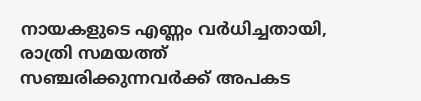നായകളുടെ എണ്ണം വർധിച്ചതായി, രാത്രി സമയത്ത് സഞ്ചരിക്കുന്നവർക്ക് അപകട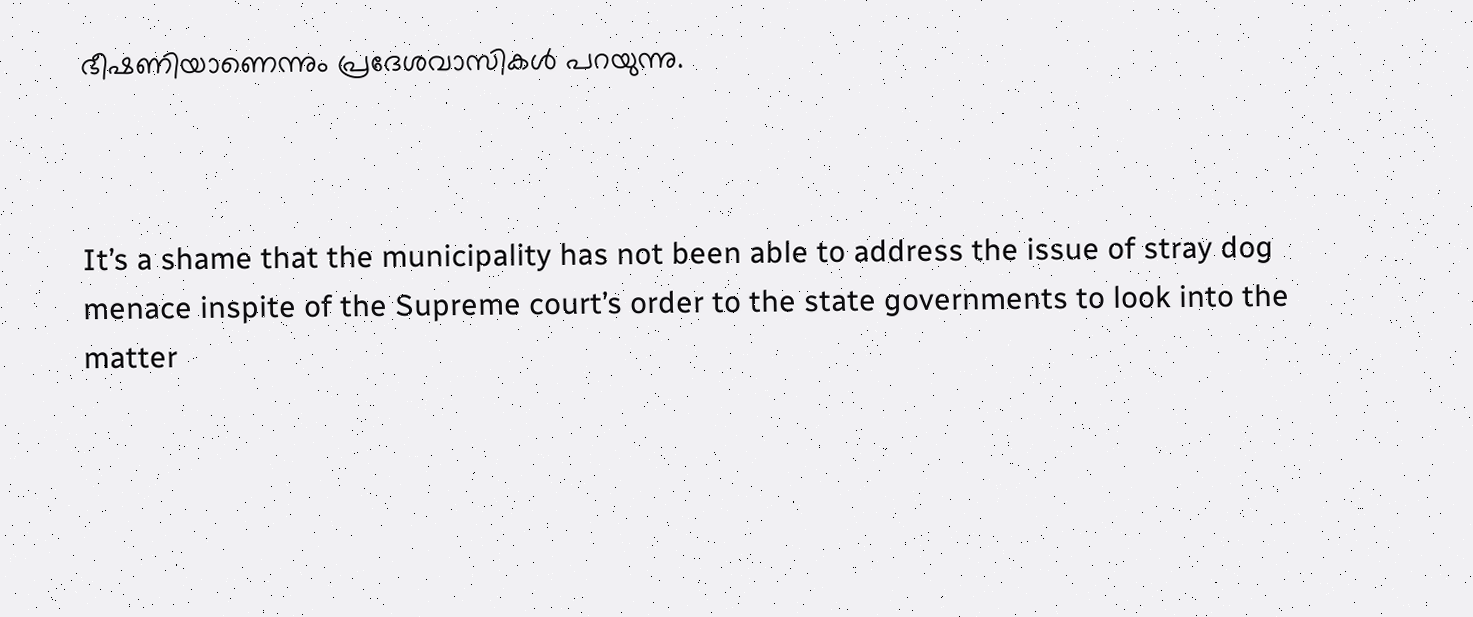ഭീഷണിയാണെന്നും പ്രദേശവാസികൾ പറയുന്നു.



It’s a shame that the municipality has not been able to address the issue of stray dog menace inspite of the Supreme court’s order to the state governments to look into the matter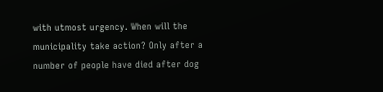with utmost urgency. When will the municipality take action? Only after a number of people have died after dog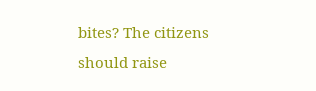bites? The citizens should raise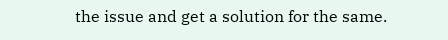the issue and get a solution for the same.